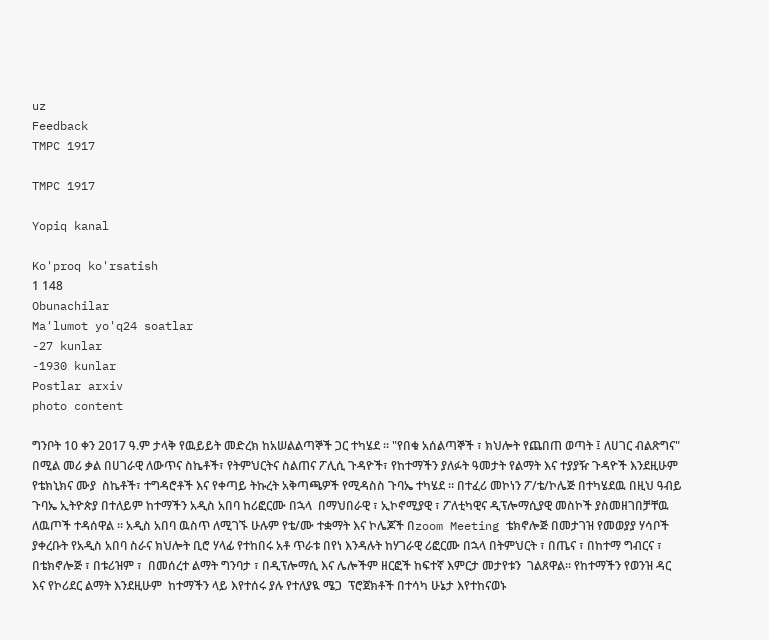uz
Feedback
TMPC 1917

TMPC 1917

Yopiq kanal

Ko'proq ko'rsatish
1 148
Obunachilar
Ma'lumot yo'q24 soatlar
-27 kunlar
-1930 kunlar
Postlar arxiv
photo content

ግንቦት 10 ቀን 2017 ዓ.ም ታላቅ የዉይይት መድረክ ከአሠልልጣኞች ጋር ተካሄደ ። "የበቁ አሰልጣኞች ፣ ክህሎት የጨበጠ ወጣት ፤ ለሀገር ብልጽግና"  በሚል መሪ ቃል በሀገራዊ ለውጥና ስኬቶች፣ የትምህርትና ስልጠና ፖሊሲ ጉዳዮች፣ የከተማችን ያለፉት ዓመታት የልማት እና ተያያዥ ጉዳዮች እንደዚሁም የቴክኒክና ሙያ  ስኬቶች፣ ተግዳሮቶች እና የቀጣይ ትኩረት አቅጣጫዎች የሚዳስስ ጉባኤ ተካሄደ ። በተፈሪ መኮነን ፖ/ቴ/ኮሌጅ በተካሄደዉ በዚህ ዓብይ ጉባኤ ኢትዮጵያ በተለይም ከተማችን አዲስ አበባ ከሪፎርሙ በኋላ  በማህበራዊ ፣ ኢኮኖሚያዊ ፣ ፖለቲካዊና ዲፕሎማሲያዊ መስኮች ያስመዘገበቻቸዉ ለዉጦች ተዳሰዋል ። አዲስ አበባ ዉስጥ ለሚገኙ ሁሉም የቴ/ሙ ተቋማት እና ኮሌጆች በzoom Meeting ቴክኖሎጅ በመታገዝ የመወያያ ሃሳቦች ያቀረቡት የአዲስ አበባ ስራና ክህሎት ቢሮ ሃላፊ የተከበሩ አቶ ጥራቱ በየነ እንዳሉት ከሃገራዊ ሪፎርሙ በኋላ በትምህርት ፣ በጤና ፣ በከተማ ግብርና ፣ በቴክኖሎጅ ፣ በቱሪዝም ፣  በመሰረተ ልማት ግንባታ ፣ በዲፕሎማሲ እና ሌሎችም ዘርፎች ከፍተኛ እምርታ መታየቱን  ገልጸዋል። የከተማችን የወንዝ ዳር እና የኮሪደር ልማት እንደዚሁም  ከተማችን ላይ እየተሰሩ ያሉ የተለያዪ ሜጋ  ፕሮጀክቶች በተሳካ ሁኔታ እየተከናወኑ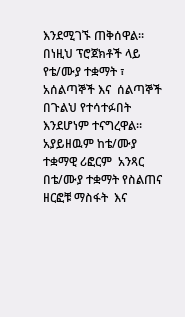እንደሚገኙ ጠቅሰዋል።  በነዚህ ፕሮጀክቶች ላይ  የቴ/ሙያ ተቋማት ፣ አሰልጣኞች እና  ሰልጣኞች በጉልህ የተሳተፉበት እንደሆነም ተናግረዋል። አያይዘዉም ከቴ/ሙያ ተቋማዊ ሪፎርም  አንጻር በቴ/ሙያ ተቋማት የስልጠና ዘርፎቹ ማስፋት  እና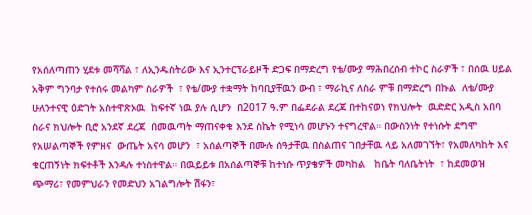የአሰለጣጠን ሂደቱ መሻሻል ፣ ለኢንዱስትሪው እና ኢንተርፕራይዞች ድጋፍ በማድረግ የቴ/ሙያ ማሕበረሰብ ተኮር ስራዎች ፣ በሰዉ ሀይል አቅም ግንባታ የተሰሩ መልካም ስራዎች  ፣ የቴ/ሙያ ተቋማት ከባቢያቸዉን ውብ ፣ ማራኪና ለስራ ምቹ በማድረግ በኩል  ለቴ/ሙያ ሁለንተናዊ ዕድገት አስተዋጽኦዉ  ከፍተኛ ነዉ ያሉ ሲሆን  በ2017 ዓ.ም በፌደራል ደረጃ በተከናወነ የክህሎት  ዉድድር አዲስ አበባ ስራና ክህሎት ቢሮ አንደኛ ደረጃ  በመዉጣት ማጠናቀቁ እንደ ስኬት የሚነሳ መሆኑን ተናግረዋል። በውስንነት የተነሱት ደግሞ  የአሠልጣኞች የምዘና  ውጤት አናሳ መሆን  ፣ አሰልጣኞች በሙሉ ሰዓታቸዉ በስልጠና ገበታቸዉ ላይ አለመገኘት፣ የአመለካከት እና ቁርጠኝነት ክፍተቶች እንዳሉ ተነስተዋል። በዉይይቱ በአሰልጣኞቹ ከተነሱ ጥያቄዎች መካከል   ከቤት ባለቤትነት  ፣ ከደመወዝ ጭማሪ፣ የመምህራን የመድህን አገልግሎት ሽፋን፣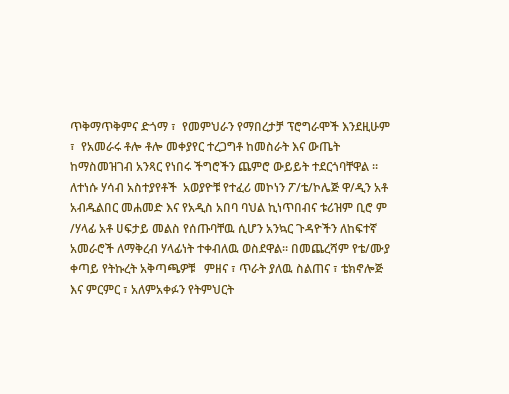ጥቅማጥቅምና ድጎማ ፣  የመምህራን የማበረታቻ ፕሮግራሞች እንደዚሁም ፣  የአመራሩ ቶሎ ቶሎ መቀያየር ተረጋግቶ ከመስራት እና ውጤት ከማስመዝገብ አንጻር የነበሩ ችግሮችን ጨምሮ ውይይት ተደርጎባቸዋል ። ለተነሱ ሃሳብ አስተያየቶች  አወያዮቹ የተፈሪ መኮነን ፖ/ቴ/ኮሌጅ ዋ/ዲን አቶ አብዱልበር መሐመድ እና የአዲስ አበባ ባህል ኪነጥበብና ቱሪዝም ቢሮ ም /ሃላፊ አቶ ሀፍታይ መልስ የሰጡባቸዉ ሲሆን አንኳር ጉዳዮችን ለከፍተኛ አመራሮች ለማቅረብ ሃላፊነት ተቀብለዉ ወስደዋል። በመጨረሻም የቴ/ሙያ ቀጣይ የትኩረት አቅጣጫዎቹ   ምዘና ፣ ጥራት ያለዉ ስልጠና ፣ ቴክኖሎጅ እና ምርምር ፣ አለምአቀፉን የትምህርት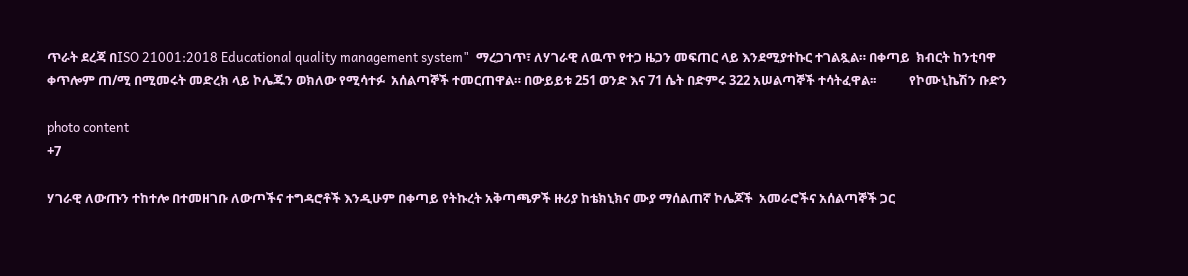ጥራት ደረጃ በISO 21001:2018 Educational quality management system"  ማረጋገጥ፣ ለሃገራዊ ለዉጥ የተጋ ዜጋን መፍጠር ላይ እንደሚያተኩር ተገልጿል። በቀጣይ  ክብርት ከንቲባዋ ቀጥሎም ጠ/ሚ በሚመሩት መድረክ ላይ ኮሌጁን ወክለው የሚሳተፉ  አሰልጣኞች ተመርጠዋል። በውይይቱ 251 ወንድ እና 71 ሴት በድምሩ 322 አሠልጣኞች ተሳትፈዋል፡፡           የኮሙኒኬሽን ቡድን

photo content
+7

ሃገራዊ ለውጡን ተከተሎ በተመዘገቡ ለውጦችና ተግዳሮቶች እንዲሁም በቀጣይ የትኩረት አቅጣጫዎች ዙሪያ ከቴክኒክና ሙያ ማሰልጠኛ ኮሌጆች  አመራሮችና አሰልጣኞች ጋር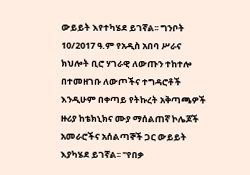ውይይት እየተካሄደ ይገኛል፡፡ ግንቦት 10/2017 ዓ.ም የአዲስ አበባ ሥራና ክህሎት ቢሮ ሃገራዊ ለውጡን ተከተሎ በተመዘገቡ ለውጦችና ተግዳሮቶች እንዲሁም በቀጣይ የትኩረት አቅጣጫዎች ዙሪያ ከቴክኒክና ሙያ ማሰልጠኛ ኮሌጆች አመራሮችና አሰልጣኞች ጋር ውይይት እያካሄደ ይገኛል፡፡ "የበቃ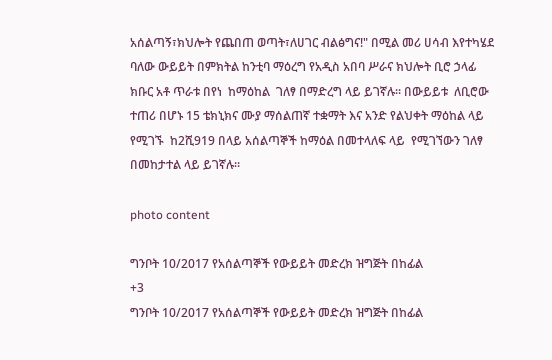አሰልጣኝ፣ክህሎት የጨበጠ ወጣት፣ለሀገር ብልፅግና!" በሚል መሪ ሀሳብ እየተካሄደ ባለው ውይይት በምክትል ከንቲባ ማዕረግ የአዲስ አበባ ሥራና ክህሎት ቢሮ ኃላፊ ክቡር አቶ ጥራቱ በየነ  ከማዕከል  ገለፃ በማድረግ ላይ ይገኛሉ። በውይይቱ  ለቢሮው ተጠሪ በሆኑ 15 ቴክኒክና ሙያ ማሰልጠኛ ተቋማት እና አንድ የልህቀት ማዕከል ላይ የሚገኙ  ከ2ሺ919 በላይ አሰልጣኞች ከማዕል በመተላለፍ ላይ  የሚገኘውን ገለፃ በመከታተል ላይ ይገኛሉ።

photo content

ግንቦት 10/2017 የአሰልጣኞች የውይይት መድረክ ዝግጅት በከፊል
+3
ግንቦት 10/2017 የአሰልጣኞች የውይይት መድረክ ዝግጅት በከፊል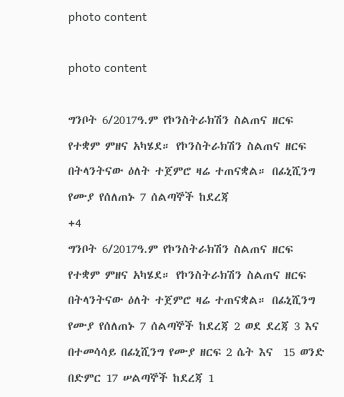photo content

photo content

ግንቦት 6/2017ዓ.ም የኮንስትራክሽን ስልጠና ዘርፍ የተቋም ምዘና አካሄደ። የኮንስትራክሽን ስልጠና ዘርፍ በትላንትናው ዕለት ተጀምሮ ዛሬ ተጠናቋል። በፊኒሺንግ የሙያ የሰለጠኑ 7 ሰልጣኞች ከደረጃ
+4
ግንቦት 6/2017ዓ.ም የኮንስትራክሽን ስልጠና ዘርፍ የተቋም ምዘና አካሄደ። የኮንስትራክሽን ስልጠና ዘርፍ  በትላንትናው ዕለት ተጀምሮ ዛሬ ተጠናቋል። በፊኒሺንግ የሙያ የሰለጠኑ 7 ሰልጣኞች ከደረጃ 2 ወደ ደረጃ 3 እና በተመሳሳይ በፊኒሺንግ የሙያ ዘርፍ 2 ሴት እና  15 ወንድ በድምር 17 ሠልጣኞች ከደረጃ 1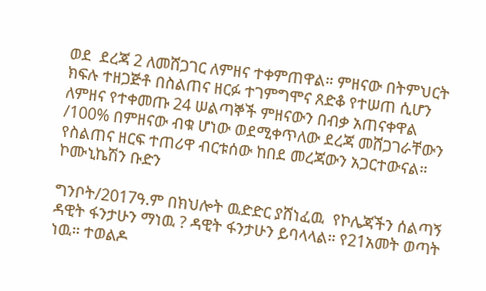ወደ  ደረጃ 2 ለመሸጋገር ለምዘና ተቀምጠዋል። ምዘናው በትምህርት ክፍሉ ተዘጋጅቶ በስልጠና ዘርፉ ተገምግሞና ጸድቆ የተሠጠ ሲሆን ለምዘና የተቀመጡ 24 ሠልጣኞች ምዘናውን በብቃ አጠናቀዋል /100% በምዘናው ብቁ ሆነው ወደሚቀጥለው ደረጃ መሸጋገራቸውን የስልጠና ዘርፍ ተጠሪዋ ብርቱሰው ከበደ መረጃውን አጋርተውናል።                        ኮሙኒኬሽን ቡድን

ግንቦት/2017ዓ.ም በክህሎት ዉድድር ያሸነፈዉ  የኮሌጃችን ሰልጣኝ ዳዊት ፋንታሁን ማነዉ ? ዳዊት ፋንታሁን ይባላላል። የ21አመት ወጣት ነዉ። ተወልዶ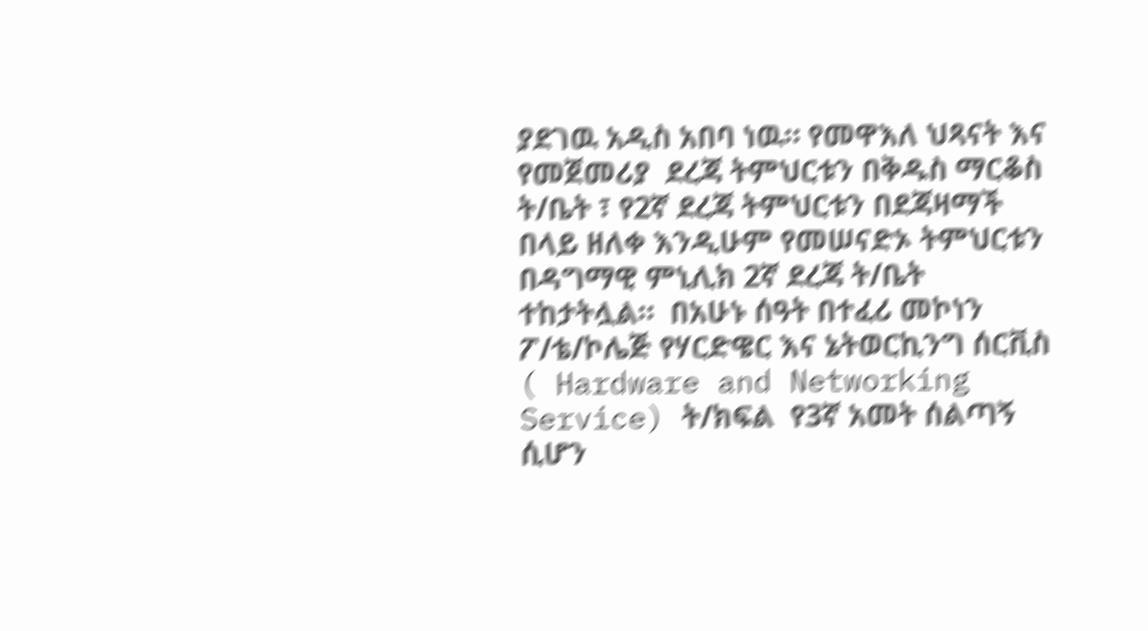ያደገዉ አዲስ አበባ ነዉ። የመዋእለ ህጻናት እና የመጀመሪያ  ደረጃ ትምህርቱን በቅዱስ ማርቆስ ት/ቤት ፣ የ2ኛ ደረጃ ትምህርቱን በደጃዛማች በላይ ዘለቀ እንዲሁም የመሠናድኦ ትምህርቱን በዳግማዊ ምኒሊክ 2ኛ ደረጃ ት/ቤት ተከታትሏል።  በአሁኑ ሰዓት በተፈሪ መኮነን ፖ/ቴ/ኮሌጅ የሃርድዌር እና ኔትወርኪንግ ሰርቪስ ( Hardware and Networking Service) ት/ክፍል  የ3ኛ አመት ሰልጣኝ  ሲሆን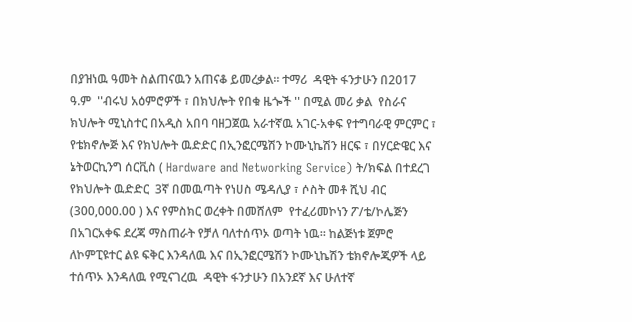በያዝነዉ ዓመት ስልጠናዉን አጠናቆ ይመረቃል። ተማሪ  ዳዊት ፋንታሁን በ2017 ዓ.ም  ''ብሩህ አዕምሮዎች ፣ በክህሎት የበቁ ዜጐች '' በሚል መሪ ቃል  የስራና ክህሎት ሚኒስተር በአዲስ አበባ ባዘጋጀዉ አራተኛዉ አገር-አቀፍ የተግባራዊ ምርምር ፣ የቴክኖሎጅ እና የክህሎት ዉድድር በኢንፎርሜሽን ኮሙኒኬሽን ዘርፍ ፣ በሃርድዌር እና ኔትወርኪንግ ሰርቪስ ( Hardware and Networking Service) ት/ክፍል በተደረገ የክህሎት ዉድድር  3ኛ በመዉጣት የነሀስ ሜዳሊያ ፣ ሶስት መቶ ሺህ ብር (300,000.00 ) እና የምስክር ወረቀት በመሸለም  የተፈሪመኮነን ፖ/ቴ/ኮሌጅን በአገርአቀፍ ደረጃ ማስጠራት የቻለ ባለተሰጥኦ ወጣት ነዉ። ከልጅነቱ ጀምሮ ለኮምፒዩተር ልዩ ፍቅር እንዳለዉ እና በኢንፎርሜሽን ኮሙኒኬሽን ቴክኖሎጂዎች ላይ  ተሰጥኦ እንዳለዉ የሚናገረዉ  ዳዊት ፋንታሁን በአንደኛ እና ሁለተኛ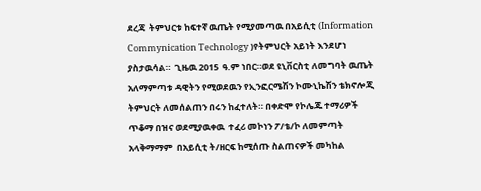ደረጃ  ትምህርቱ ከፍተኛ ዉጤት የሚያመጣዉ በአይሲቲ (Information Commynication Technology )የትምህርት አይነት እንደሆነ ያስታዉሳል።  ጊዜዉ 2015  ዓ.ም ነበር።ወደ ዩኒቨርስቲ ለመግባት ዉጤት አለማምጣቱ ዳዊትን የሚወደዉን የኢንፎርሜሽን ኮሙኒኬሽን ቴክኖሎጂ ትምህርት ለመሰልጠን በሩን ከፈተለት። በቀድሞ የኮሌጁ ተማሪዎች ጥቆማ በዝና ወደሚያዉቀዉ  ተፈሪ መኮነን ፖ/ቴ/ኮ ለመምጣት አላቅማማም  በአይሲቲ ት/ዘርፍ ከሚሰጡ ስልጠናዎች መካከል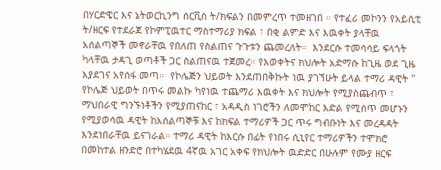በሃርድዌር እና ኔትወርኪንግ ሰርቪስ ት/ክፍልን በመምረጥ ተመዘገበ ። የተፈሪ መኮንን የአይሲቲ ት/ዘርፍ የተደራጀ የኮምፒዉተር ማስተማሪያ ክፍል ፣ በቂ ልምድ እና እዉቀት ያላቸዉ አሰልጣኞች መኖራቸዉ የበለጠ የስልጠና ጉጉቱን ጨመረለት።  እንደርሱ ተመሳሳይ ፍላጎት ካላቸዉ ታዳጊ ወጣቶች ጋር ስልጠናዉ ተጀመረ። የእወቀትና ክህሎት አድማሱ ከጊዜ ወደ ጊዜ እያደገና አየሰፋ መጣ።  የኮሌጅን ህይወት እንደጠበቅኩት ነዉ ያገኘሁት ይላል ተማሪ ዳዊት '' የኮሌጅ ህይወት በጥሩ መልኩ ካየነዉ ተጨማሪ እዉቀት እና ክህሎት የሚያስጨብጥ ፣ ማህበራዊ ግንኙነቶችን የሚያጠናከር ፣ አዳዲስ ነገሮችን ለመሞከር እድል የሚሰጥ መሆኑን የሚያወሳዉ ዳዊት ከአሰልጣኞቹ እና ከክፍል ተማሪዎች ጋር ጥሩ ግብቡነት እና መረዳዳት እንደነበራቸዉ ይናገራል። ተማሪ ዳዊት ከእርሱ በፊት የነበሩ ሲኒየር ተማሪዎችን ተሞክሮ በመከተል ዘንድሮ በተካሄደዉ 4ኛዉ አገር አቀፍ የክህሎት ዉድድር በሁሉም የሙያ ዘርፍ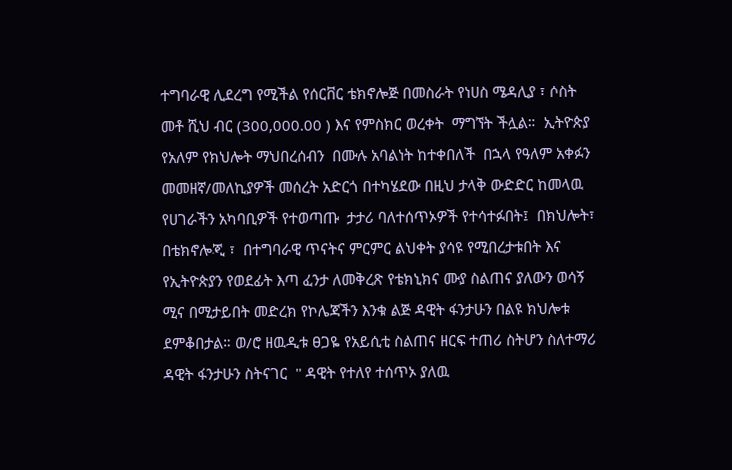ተግባራዊ ሊደረግ የሚችል የሰርቨር ቴክኖሎጅ በመስራት የነሀስ ሜዳሊያ ፣ ሶስት መቶ ሺህ ብር (300,000.00 ) እና የምስክር ወረቀት  ማግኘት ችሏል።  ኢትዮጵያ የአለም የክህሎት ማህበረሰብን  በሙሉ አባልነት ከተቀበለች  በኋላ የዓለም አቀፉን መመዘኛ/መለኪያዎች መሰረት አድርጎ በተካሄደው በዚህ ታላቅ ውድድር ከመላዉ  የሀገራችን አካባቢዎች የተወጣጡ  ታታሪ ባለተሰጥኦዎች የተሳተፉበት፤  በክህሎት፣ በቴክኖሎጂ ፣  በተግባራዊ ጥናትና ምርምር ልህቀት ያሳዩ የሚበረታቱበት እና  የኢትዮጵያን የወደፊት እጣ ፈንታ ለመቅረጽ የቴክኒክና ሙያ ስልጠና ያለውን ወሳኝ ሚና በሚታይበት መድረክ የኮሌጃችን እንቁ ልጅ ዳዊት ፋንታሁን በልዩ ክህሎቱ ደምቆበታል። ወ/ሮ ዘዉዲቱ ፀጋዬ የአይሲቲ ስልጠና ዘርፍ ተጠሪ ስትሆን ስለተማሪ ዳዊት ፋንታሁን ስትናገር  '' ዳዊት የተለየ ተሰጥኦ ያለዉ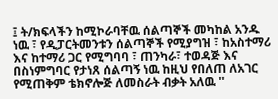፤ ት/ክፍላችን ከሚኮራባቸዉ ሰልጣኞች መካከል አንዱ ነዉ ፣ የዲፓርትመንቱን ሰልጣኞች የሚያግዝ ፣ ከአስተማሪ እና ከተማሪ ጋር የሚግባባ ፣ ጠንካራ፣ ተወዳጅ እና በስነምግባር የታነጸ ሰልጣኝ ነዉ ከዚህ የበለጠ ለአገር የሚጠቅም ቴክኖሎጅ ለመስራት ብቃት አለዉ ''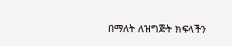በማለት ለዝግጅት ክፍላችን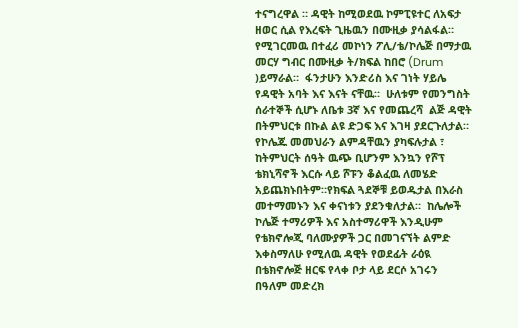ተናግረዋል ። ዳዊት ከሚወደዉ ኮምፒዩተር ለአፍታ ዘወር ሲል የእረፍት ጊዜዉን በሙዚቃ ያሳልፋል። የሚገርመዉ በተፈሪ መኮነን ፖሊ/ቴ/ኮሌጅ በማታዉ መርሃ ግብር በሙዚቃ ት/ክፍል ከበሮ (Drum )ይማራል።  ፋንታሁን እንድሪስ እና ገነት ሃይሌ የዳዊት አባት እና እናት ናቸዉ።  ሁለቱም የመንግስት ሰራተኞች ሲሆኑ ለቤቱ 3ኛ እና የመጨረሻ  ልጅ ዳዊት በትምህርቱ በኩል ልዩ ድጋፍ እና እገዛ ያደርጉለታል። የኮሌጁ መመህራን ልምዳቸዉን ያካፍሉታል ፣ ከትምህርት ሰዓት ዉጭ ቢሆንም እንኳን የሾፕ ቴክኒሻኖች እርሱ ላይ ሾፑን ቆልፈዉ ለመሄድ አይጨክኑበትም።የክፍል ጓደኞቹ ይወዱታል በእራስ መተማመኑን እና ቀናነቱን ያደንቁለታል።  ከሌሎች ኮሌጅ ተማሪዎች እና አስተማሪዋች እንዲሁም የቴክኖሎጂ ባለሙያዎች ጋር በመገናኘት ልምድ እቀስማለሁ የሚለዉ ዳዊት የወደፊት ራዕዪ በቴክኖሎጅ ዘርፍ የላቀ ቦታ ላይ ደርሶ አገሩን በዓለም መድረክ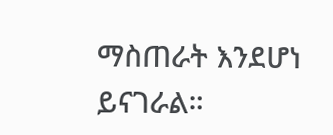ማስጠራት እንደሆነ ይናገራል።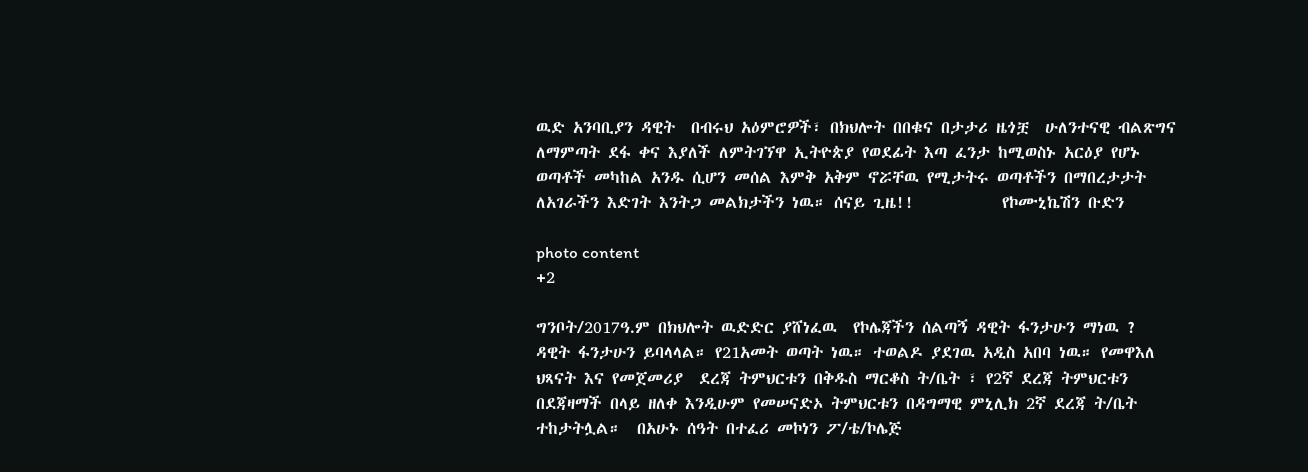ዉድ አንባቢያን ዳዊት  በብሩህ አዕምሮዎች፣ በክህሎት በበቁና በታታሪ ዜጎቿ  ሁለንተናዊ ብልጽግና ለማምጣት ደፋ ቀና እያለች ለምትገኘዋ ኢትዮጵያ የወደፊት እጣ ፈንታ ከሚወስኑ አርዕያ የሆኑ ወጣቶች መካከል አንዱ ሲሆን መሰል እምቅ አቅም ኖሯቸዉ የሚታትሩ ወጣቶችን በማበረታታት ለአገራችን እድገት እንትጋ መልክታችን ነዉ። ሰናይ ጊዜ!!           የኮሙኒኬሽን ቡድን

photo content
+2

ግንቦት/2017ዓ.ም በክህሎት ዉድድር ያሸነፈዉ  የኮሌጃችን ሰልጣኝ ዳዊት ፋንታሁን ማነዉ ? ዳዊት ፋንታሁን ይባላላል። የ21አመት ወጣት ነዉ። ተወልዶ ያደገዉ አዲስ አበባ ነዉ። የመዋእለ ህጻናት እና የመጀመሪያ  ደረጃ ትምህርቱን በቅዱስ ማርቆስ ት/ቤት ፣ የ2ኛ ደረጃ ትምህርቱን በደጃዛማች በላይ ዘለቀ እንዲሁም የመሠናድኦ ትምህርቱን በዳግማዊ ምኒሊክ 2ኛ ደረጃ ት/ቤት ተከታትሏል።  በአሁኑ ሰዓት በተፈሪ መኮነን ፖ/ቴ/ኮሌጅ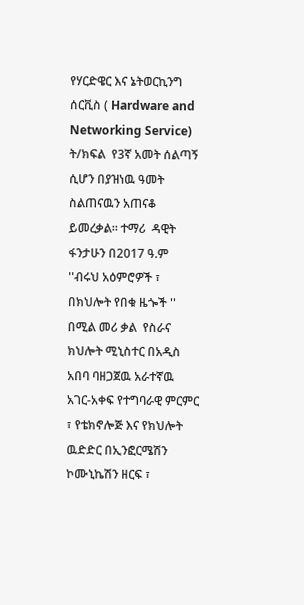የሃርድዌር እና ኔትወርኪንግ ሰርቪስ ( Hardware and Networking Service) ት/ክፍል  የ3ኛ አመት ሰልጣኝ  ሲሆን በያዝነዉ ዓመት ስልጠናዉን አጠናቆ ይመረቃል። ተማሪ  ዳዊት ፋንታሁን በ2017 ዓ.ም  ''ብሩህ አዕምሮዎች ፣ በክህሎት የበቁ ዜጐች '' በሚል መሪ ቃል  የስራና ክህሎት ሚኒስተር በአዲስ አበባ ባዘጋጀዉ አራተኛዉ አገር-አቀፍ የተግባራዊ ምርምር ፣ የቴክኖሎጅ እና የክህሎት ዉድድር በኢንፎርሜሽን ኮሙኒኬሽን ዘርፍ ፣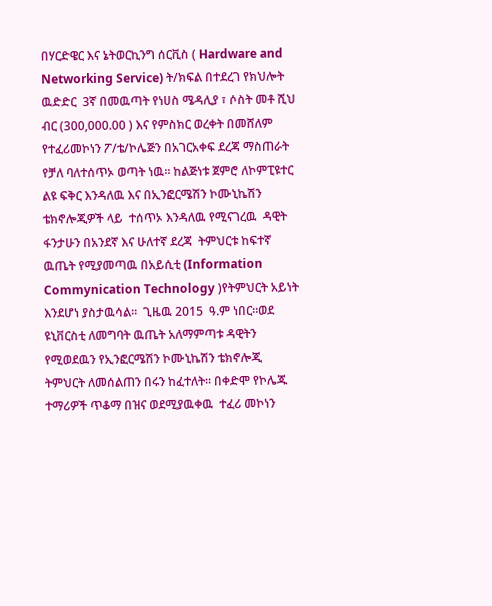በሃርድዌር እና ኔትወርኪንግ ሰርቪስ ( Hardware and Networking Service) ት/ክፍል በተደረገ የክህሎት ዉድድር  3ኛ በመዉጣት የነሀስ ሜዳሊያ ፣ ሶስት መቶ ሺህ ብር (300,000.00 ) እና የምስክር ወረቀት በመሸለም  የተፈሪመኮነን ፖ/ቴ/ኮሌጅን በአገርአቀፍ ደረጃ ማስጠራት የቻለ ባለተሰጥኦ ወጣት ነዉ። ከልጅነቱ ጀምሮ ለኮምፒዩተር ልዩ ፍቅር እንዳለዉ እና በኢንፎርሜሽን ኮሙኒኬሽን ቴክኖሎጂዎች ላይ  ተሰጥኦ እንዳለዉ የሚናገረዉ  ዳዊት ፋንታሁን በአንደኛ እና ሁለተኛ ደረጃ  ትምህርቱ ከፍተኛ ዉጤት የሚያመጣዉ በአይሲቲ (Information Commynication Technology )የትምህርት አይነት እንደሆነ ያስታዉሳል።  ጊዜዉ 2015  ዓ.ም ነበር።ወደ ዩኒቨርስቲ ለመግባት ዉጤት አለማምጣቱ ዳዊትን የሚወደዉን የኢንፎርሜሽን ኮሙኒኬሽን ቴክኖሎጂ ትምህርት ለመሰልጠን በሩን ከፈተለት። በቀድሞ የኮሌጁ ተማሪዎች ጥቆማ በዝና ወደሚያዉቀዉ  ተፈሪ መኮነን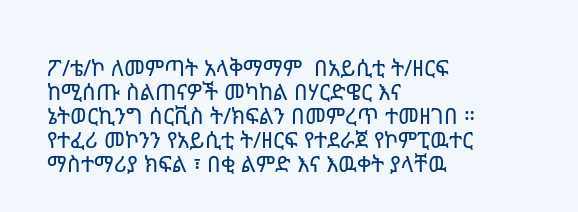ፖ/ቴ/ኮ ለመምጣት አላቅማማም  በአይሲቲ ት/ዘርፍ ከሚሰጡ ስልጠናዎች መካከል በሃርድዌር እና ኔትወርኪንግ ሰርቪስ ት/ክፍልን በመምረጥ ተመዘገበ ። የተፈሪ መኮንን የአይሲቲ ት/ዘርፍ የተደራጀ የኮምፒዉተር ማስተማሪያ ክፍል ፣ በቂ ልምድ እና እዉቀት ያላቸዉ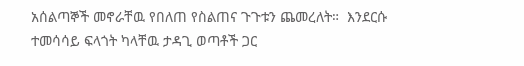አሰልጣኞች መኖራቸዉ የበለጠ የስልጠና ጉጉቱን ጨመረለት።  እንደርሱ ተመሳሳይ ፍላጎት ካላቸዉ ታዳጊ ወጣቶች ጋር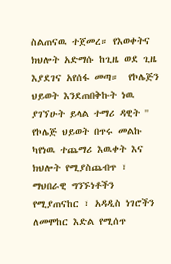ስልጠናዉ ተጀመረ። የእወቀትና ክህሎት አድማሱ ከጊዜ ወደ ጊዜ እያደገና አየሰፋ መጣ።  የኮሌጅን ህይወት እንደጠበቅኩት ነዉ ያገኘሁት ይላል ተማሪ ዳዊት '' የኮሌጅ ህይወት በጥሩ መልኩ ካየነዉ ተጨማሪ እዉቀት እና ክህሎት የሚያስጨብጥ ፣ ማህበራዊ ግንኙነቶችን የሚያጠናከር ፣ አዳዲስ ነገሮችን ለመሞከር እድል የሚሰጥ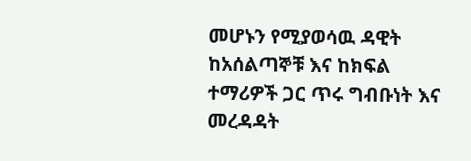መሆኑን የሚያወሳዉ ዳዊት ከአሰልጣኞቹ እና ከክፍል ተማሪዎች ጋር ጥሩ ግብቡነት እና መረዳዳት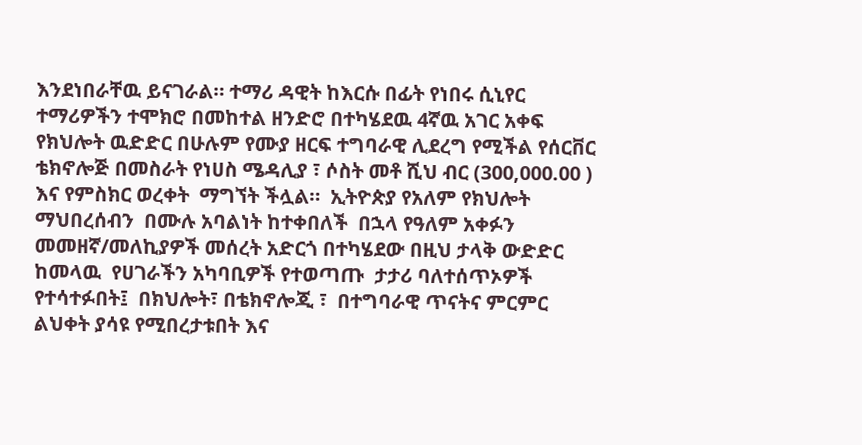እንደነበራቸዉ ይናገራል። ተማሪ ዳዊት ከእርሱ በፊት የነበሩ ሲኒየር ተማሪዎችን ተሞክሮ በመከተል ዘንድሮ በተካሄደዉ 4ኛዉ አገር አቀፍ የክህሎት ዉድድር በሁሉም የሙያ ዘርፍ ተግባራዊ ሊደረግ የሚችል የሰርቨር ቴክኖሎጅ በመስራት የነሀስ ሜዳሊያ ፣ ሶስት መቶ ሺህ ብር (300,000.00 ) እና የምስክር ወረቀት  ማግኘት ችሏል።  ኢትዮጵያ የአለም የክህሎት ማህበረሰብን  በሙሉ አባልነት ከተቀበለች  በኋላ የዓለም አቀፉን መመዘኛ/መለኪያዎች መሰረት አድርጎ በተካሄደው በዚህ ታላቅ ውድድር ከመላዉ  የሀገራችን አካባቢዎች የተወጣጡ  ታታሪ ባለተሰጥኦዎች የተሳተፉበት፤  በክህሎት፣ በቴክኖሎጂ ፣  በተግባራዊ ጥናትና ምርምር ልህቀት ያሳዩ የሚበረታቱበት እና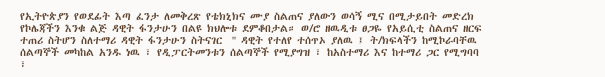የኢትዮጵያን የወደፊት እጣ ፈንታ ለመቅረጽ የቴክኒክና ሙያ ስልጠና ያለውን ወሳኝ ሚና በሚታይበት መድረክ የኮሌጃችን እንቁ ልጅ ዳዊት ፋንታሁን በልዩ ክህሎቱ ደምቆበታል። ወ/ሮ ዘዉዲቱ ፀጋዬ የአይሲቲ ስልጠና ዘርፍ ተጠሪ ስትሆን ስለተማሪ ዳዊት ፋንታሁን ስትናገር  '' ዳዊት የተለየ ተሰጥኦ ያለዉ ፤ ት/ክፍላችን ከሚኮራባቸዉ ሰልጣኞች መካከል አንዱ ነዉ ፣ የዲፓርትመንቱን ሰልጣኞች የሚያግዝ ፣ ከአስተማሪ እና ከተማሪ ጋር የሚግባባ ፣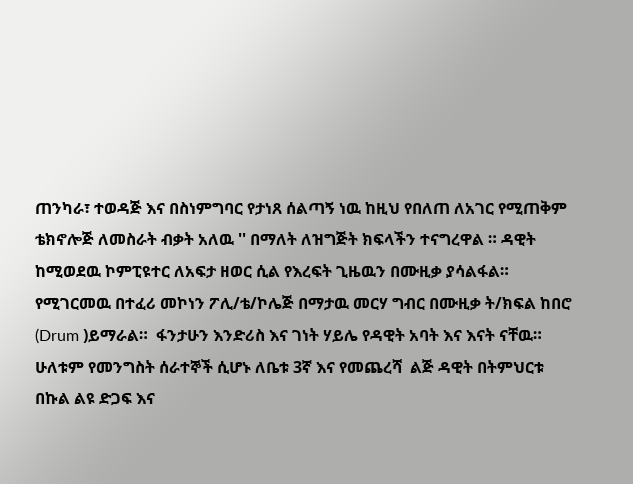ጠንካራ፣ ተወዳጅ እና በስነምግባር የታነጸ ሰልጣኝ ነዉ ከዚህ የበለጠ ለአገር የሚጠቅም ቴክኖሎጅ ለመስራት ብቃት አለዉ '' በማለት ለዝግጅት ክፍላችን ተናግረዋል ። ዳዊት ከሚወደዉ ኮምፒዩተር ለአፍታ ዘወር ሲል የእረፍት ጊዜዉን በሙዚቃ ያሳልፋል። የሚገርመዉ በተፈሪ መኮነን ፖሊ/ቴ/ኮሌጅ በማታዉ መርሃ ግብር በሙዚቃ ት/ክፍል ከበሮ (Drum )ይማራል።  ፋንታሁን እንድሪስ እና ገነት ሃይሌ የዳዊት አባት እና እናት ናቸዉ።  ሁለቱም የመንግስት ሰራተኞች ሲሆኑ ለቤቱ 3ኛ እና የመጨረሻ  ልጅ ዳዊት በትምህርቱ በኩል ልዩ ድጋፍ እና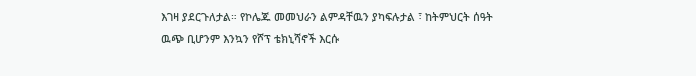እገዛ ያደርጉለታል። የኮሌጁ መመህራን ልምዳቸዉን ያካፍሉታል ፣ ከትምህርት ሰዓት ዉጭ ቢሆንም እንኳን የሾፕ ቴክኒሻኖች እርሱ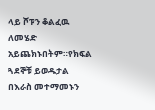ላይ ሾፑን ቆልፈዉ ለመሄድ አይጨክኑበትም።የክፍል ጓደኞቹ ይወዱታል በእራስ መተማመኑን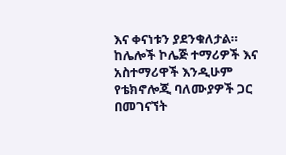እና ቀናነቱን ያደንቁለታል።  ከሌሎች ኮሌጅ ተማሪዎች እና አስተማሪዋች እንዲሁም የቴክኖሎጂ ባለሙያዎች ጋር በመገናኘት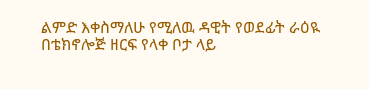ልምድ እቀስማለሁ የሚለዉ ዳዊት የወደፊት ራዕዪ በቴክኖሎጅ ዘርፍ የላቀ ቦታ ላይ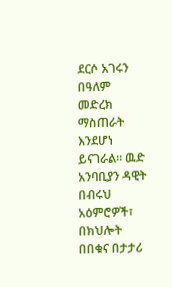ደርሶ አገሩን በዓለም መድረክ ማስጠራት እንደሆነ ይናገራል። ዉድ አንባቢያን ዳዊት  በብሩህ አዕምሮዎች፣ በክህሎት በበቁና በታታሪ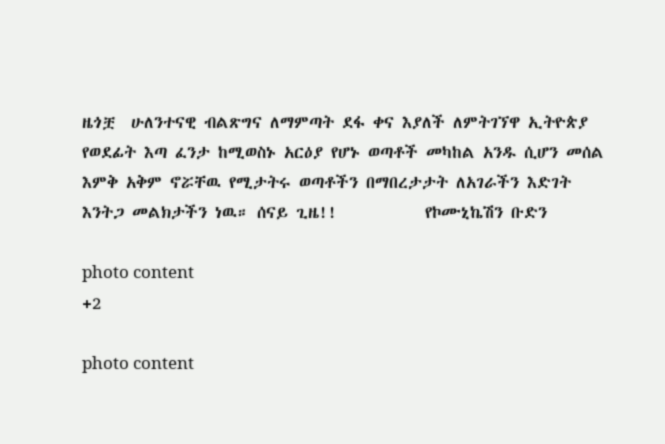ዜጎቿ  ሁለንተናዊ ብልጽግና ለማምጣት ደፋ ቀና እያለች ለምትገኘዋ ኢትዮጵያ የወደፊት እጣ ፈንታ ከሚወስኑ አርዕያ የሆኑ ወጣቶች መካከል አንዱ ሲሆን መሰል እምቅ አቅም ኖሯቸዉ የሚታትሩ ወጣቶችን በማበረታታት ለአገራችን እድገት እንትጋ መልክታችን ነዉ። ሰናይ ጊዜ!!           የኮሙኒኬሽን ቡድን

photo content
+2

photo content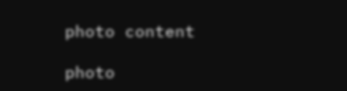photo content

photo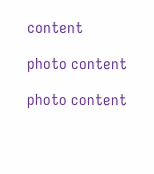content

photo content

photo content